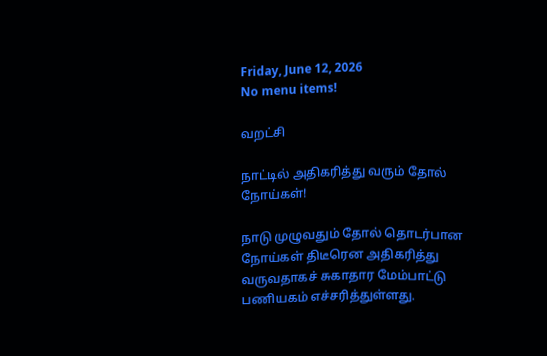Friday, June 12, 2026
No menu items!

வறட்சி

நாட்டில் அதிகரித்து வரும் தோல் நோய்கள்!

நாடு முழுவதும் தோல் தொடர்பான நோய்கள் திடீரென அதிகரித்து வருவதாகச் சுகாதார மேம்பாட்டு பணியகம் எச்சரித்துள்ளது.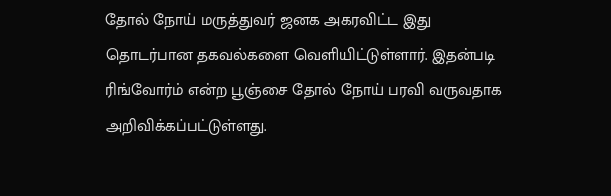தோல் நோய் மருத்துவர் ஜனக அகரவிட்ட இது தொடர்பான தகவல்களை வெளியிட்டுள்ளார். இதன்படி ரிங்வோர்ம் என்ற பூஞ்சை தோல் நோய் பரவி வருவதாக அறிவிக்கப்பட்டுள்ளது.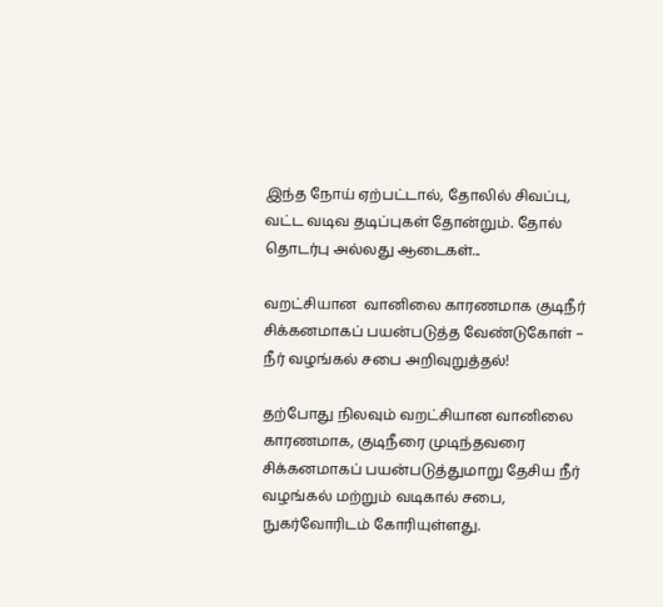இந்த நோய் ஏற்பட்டால், தோலில் சிவப்பு, வட்ட வடிவ தடிப்புகள் தோன்றும். தோல் தொடர்பு அல்லது ஆடைகள்...

வறட்சியான  வானிலை காரணமாக குடிநீர் சிக்கனமாகப் பயன்படுத்த வேண்டுகோள் – நீர் வழங்கல் சபை அறிவுறுத்தல்!

தற்போது நிலவும் வறட்சியான வானிலை காரணமாக, குடிநீரை முடிந்தவரை சிக்கனமாகப் பயன்படுத்துமாறு தேசிய நீர் வழங்கல் மற்றும் வடிகால் சபை, நுகர்வோரிடம் கோரியுள்ளது.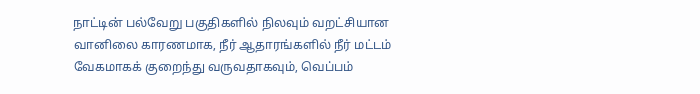நாட்டின் பல்வேறு பகுதிகளில் நிலவும் வறட்சியான வானிலை காரணமாக, நீர் ஆதாரங்களில் நீர் மட்டம் வேகமாகக் குறைந்து வருவதாகவும், வெப்பம்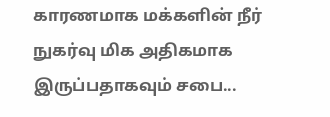காரணமாக மக்களின் நீர் நுகர்வு மிக அதிகமாக இருப்பதாகவும் சபை...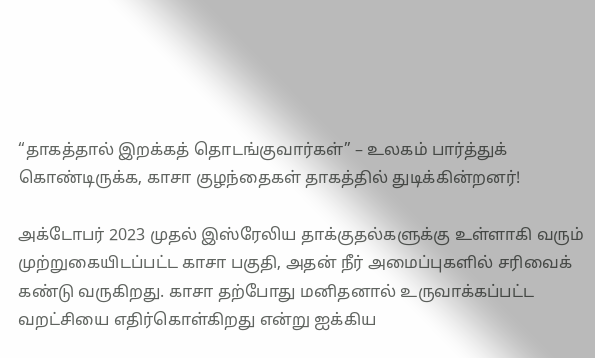“தாகத்தால் இறக்கத் தொடங்குவார்கள்” – உலகம் பார்த்துக் கொண்டிருக்க, காசா குழந்தைகள் தாகத்தில் துடிக்கின்றனர்!

அக்டோபர் 2023 முதல் இஸ்ரேலிய தாக்குதல்களுக்கு உள்ளாகி வரும் முற்றுகையிடப்பட்ட காசா பகுதி, அதன் நீர் அமைப்புகளில் சரிவைக் கண்டு வருகிறது. காசா தற்போது மனிதனால் உருவாக்கப்பட்ட வறட்சியை எதிர்கொள்கிறது என்று ஐக்கிய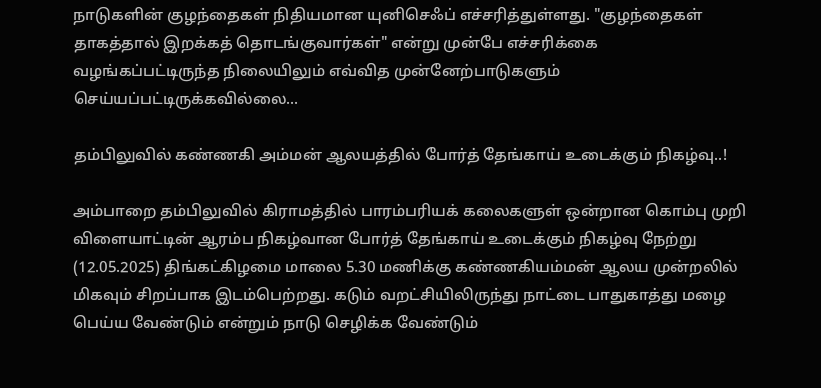நாடுகளின் குழந்தைகள் நிதியமான யுனிசெஃப் எச்சரித்துள்ளது. "குழந்தைகள் தாகத்தால் இறக்கத் தொடங்குவார்கள்" என்று முன்பே எச்சரிக்கை வழங்கப்பட்டிருந்த நிலையிலும் எவ்வித முன்னேற்பாடுகளும் செய்யப்பட்டிருக்கவில்லை...

தம்பிலுவில் கண்ணகி அம்மன் ஆலயத்தில் போர்த் தேங்காய் உடைக்கும் நிகழ்வு..!

அம்பாறை தம்பிலுவில் கிராமத்தில் பாரம்பரியக் கலைகளுள் ஒன்றான கொம்பு முறி விளையாட்டின் ஆரம்ப நிகழ்வான போர்த் தேங்காய் உடைக்கும் நிகழ்வு நேற்று (12.05.2025) திங்கட்கிழமை மாலை 5.30 மணிக்கு கண்ணகியம்மன் ஆலய முன்றலில் மிகவும் சிறப்பாக இடம்பெற்றது. கடும் வறட்சியிலிருந்து நாட்டை பாதுகாத்து மழை பெய்ய வேண்டும் என்றும் நாடு செழிக்க வேண்டும்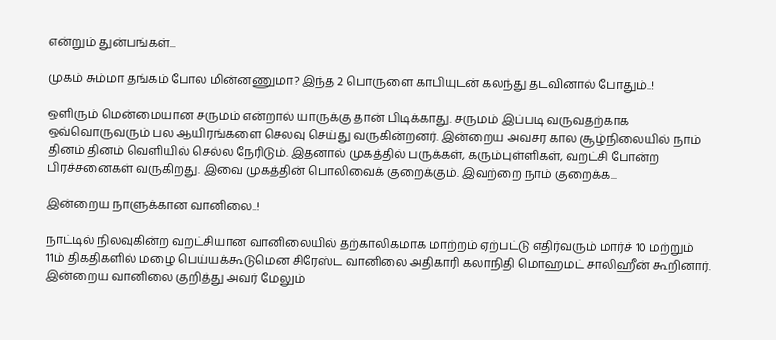என்றும் துன்பங்கள்...

முகம் சும்மா தங்கம் போல மின்னணுமா? இந்த 2 பொருளை காபியுடன் கலந்து தடவினால் போதும்..!

ஒளிரும் மென்மையான சருமம் என்றால் யாருக்கு தான் பிடிக்காது. சருமம் இப்படி வருவதற்காக ஒவ்வொருவரும் பல ஆயிரங்களை செலவு செய்து வருகின்றனர். இன்றைய அவசர கால சூழ்நிலையில் நாம் தினம் தினம் வெளியில் செல்ல நேரிடும். இதனால் முகத்தில் பருக்கள், கரும்புள்ளிகள், வறட்சி போன்ற பிரச்சனைகள் வருகிறது. இவை முகத்தின் பொலிவைக் குறைக்கும். இவற்றை நாம் குறைக்க...

இன்றைய நாளுக்கான வானிலை..!

நாட்டில் நிலவுகின்ற வறட்சியான வானிலையில் தற்காலிகமாக மாற்றம் ஏற்பட்டு எதிர்வரும் மார்ச் 10 மற்றும் 11ம் திகதிகளில் மழை பெய்யக்கூடுமென சிரேஸ்ட வானிலை அதிகாரி கலாநிதி மொஹமட் சாலிஹீன் கூறினார். இன்றைய வானிலை குறித்து அவர் மேலும்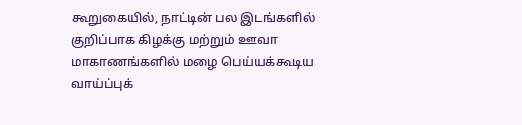கூறுகையில், நாட்டின் பல இடங்களில் குறிப்பாக கிழக்கு மற்றும் ஊவா மாகாணங்களில் மழை பெய்யக்கூடிய வாய்ப்புக்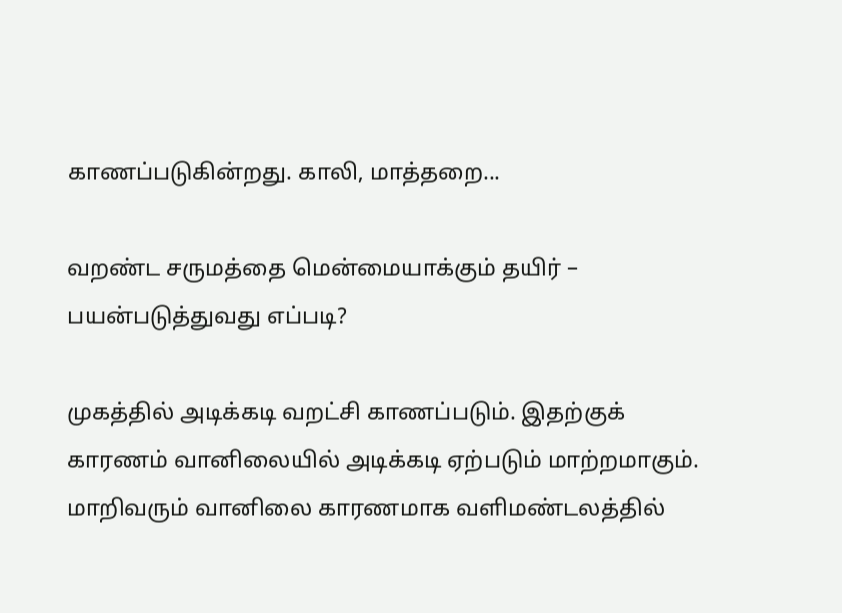காணப்படுகின்றது. காலி, மாத்தறை...

வறண்ட சருமத்தை மென்மையாக்கும் தயிர் – பயன்படுத்துவது எப்படி?

முகத்தில் அடிக்கடி வறட்சி காணப்படும். இதற்குக் காரணம் வானிலையில் அடிக்கடி ஏற்படும் மாற்றமாகும். மாறிவரும் வானிலை காரணமாக வளிமண்டலத்தில்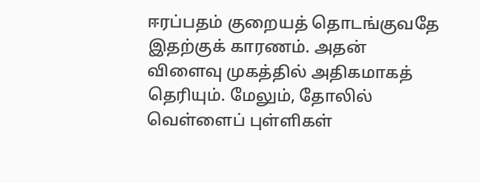ஈரப்பதம் குறையத் தொடங்குவதே இதற்குக் காரணம். அதன் விளைவு முகத்தில் அதிகமாகத் தெரியும். மேலும், தோலில் வெள்ளைப் புள்ளிகள்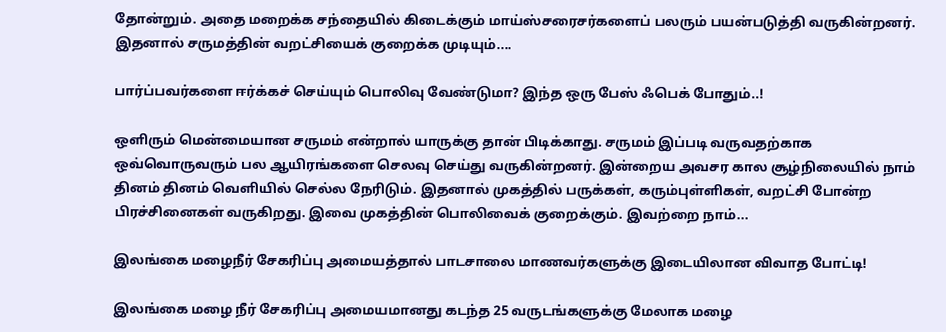தோன்றும். அதை மறைக்க சந்தையில் கிடைக்கும் மாய்ஸ்சரைசர்களைப் பலரும் பயன்படுத்தி வருகின்றனர். இதனால் சருமத்தின் வறட்சியைக் குறைக்க முடியும்....

பார்ப்பவர்களை ஈர்க்கச் செய்யும் பொலிவு வேண்டுமா? இந்த ஒரு பேஸ் ஃபெக் போதும்..!

ஒளிரும் மென்மையான சருமம் என்றால் யாருக்கு தான் பிடிக்காது. சருமம் இப்படி வருவதற்காக ஒவ்வொருவரும் பல ஆயிரங்களை செலவு செய்து வருகின்றனர். இன்றைய அவசர கால சூழ்நிலையில் நாம் தினம் தினம் வெளியில் செல்ல நேரிடும். இதனால் முகத்தில் பருக்கள், கரும்புள்ளிகள், வறட்சி போன்ற பிரச்சினைகள் வருகிறது. இவை முகத்தின் பொலிவைக் குறைக்கும். இவற்றை நாம்...

இலங்கை மழைநீர் சேகரிப்பு அமையத்தால் பாடசாலை மாணவர்களுக்கு இடையிலான விவாத போட்டி!

இலங்கை மழை நீர் சேகரிப்பு அமையமானது கடந்த 25 வருடங்களுக்கு மேலாக மழை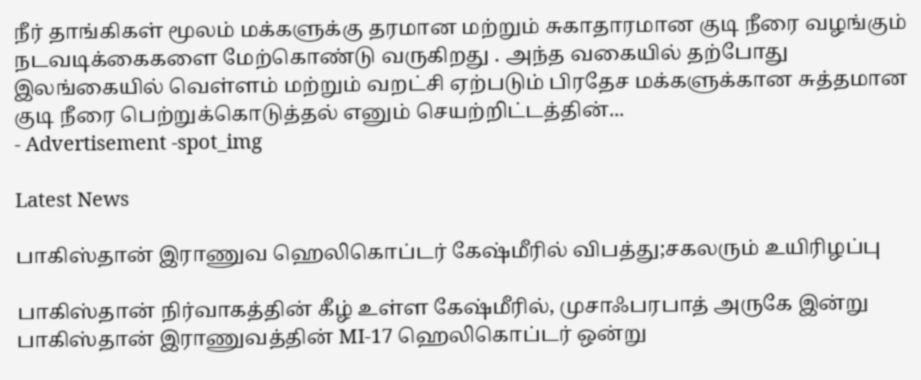நீர் தாங்கிகள் மூலம் மக்களுக்கு தரமான மற்றும் சுகாதாரமான குடி நீரை வழங்கும் நடவடிக்கைகளை மேற்கொண்டு வருகிறது . அந்த வகையில் தற்போது இலங்கையில் வெள்ளம் மற்றும் வறட்சி ஏற்படும் பிரதேச மக்களுக்கான சுத்தமான குடி நீரை பெற்றுக்கொடுத்தல் எனும் செயற்றிட்டத்தின்...
- Advertisement -spot_img

Latest News

பாகிஸ்தான் இராணுவ ஹெலிகொப்டர் கேஷ்மீரில் விபத்து;சகலரும் உயிரிழப்பு

பாகிஸ்தான் நிர்வாகத்தின் கீழ் உள்ள கேஷ்மீரில், முசாஃபரபாத் அருகே இன்று பாகிஸ்தான் இராணுவத்தின் MI-17 ஹெலிகொப்டர் ஒன்று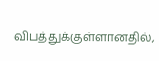விபத்துக்குள்ளானதில்,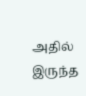அதில் இருந்த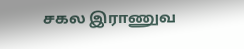சகல இராணுவ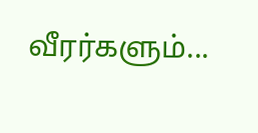வீரர்களும்...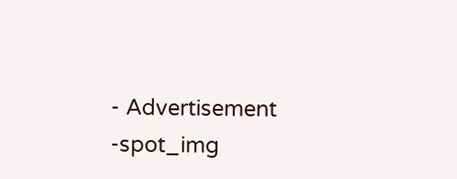- Advertisement -spot_img